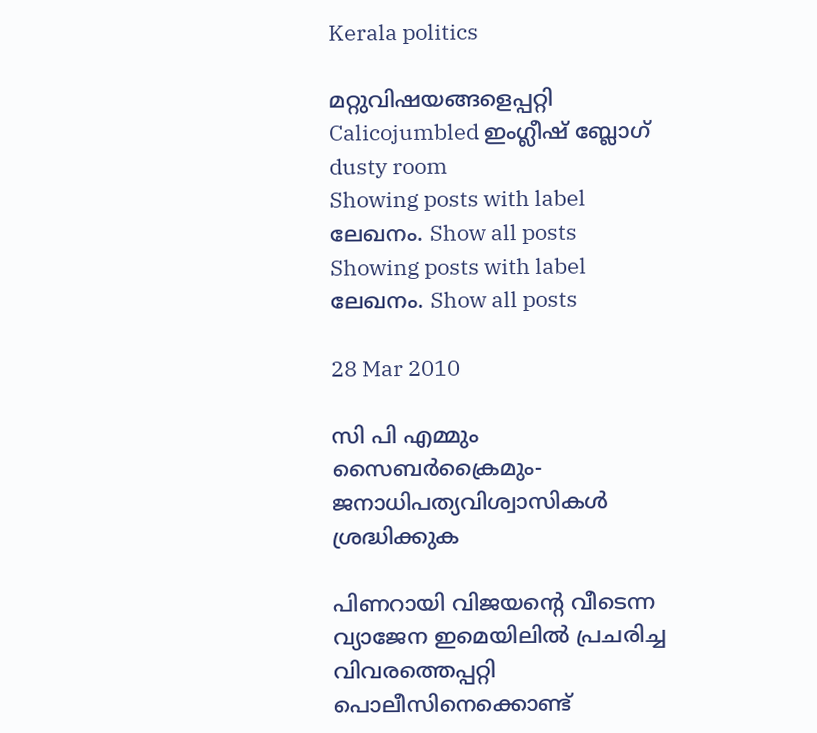Kerala politics

മറ്റുവിഷയങ്ങളെപ്പറ്റി Calicojumbled ഇംഗ്ലീഷ് ബ്ലോഗ് dusty room
Showing posts with label ലേഖനം. Show all posts
Showing posts with label ലേഖനം. Show all posts

28 Mar 2010

സി പി എമ്മും സൈബര്‍ക്രൈമും- ജനാധിപത്യവിശ്വാസികള്‍ ശ്രദ്ധിക്കുക

പിണറായി വിജയന്റെ വീടെന്ന വ്യാജേന ഇമെയിലില്‍ പ്രചരിച്ച വിവരത്തെപ്പറ്റി പൊലീസിനെക്കൊണ്ട്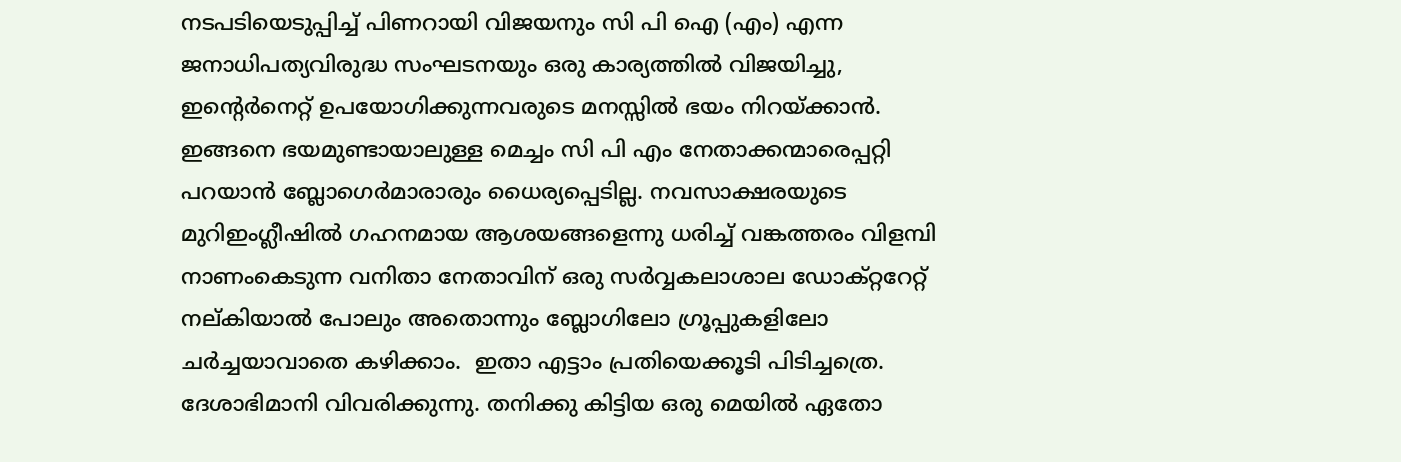നടപടിയെടുപ്പിച്ച് പിണറായി വിജയനും സി പി ഐ (എം) എന്ന ജനാധിപത്യവിരുദ്ധ സംഘടനയും ഒരു കാര്യത്തില്‍ വിജയിച്ചു, ഇന്റെര്‍നെറ്റ് ഉപയോഗിക്കുന്നവരുടെ മനസ്സില്‍ ഭയം നിറയ്ക്കാന്‍. ഇങ്ങനെ ഭയമുണ്ടായാലുള്ള മെച്ചം സി പി എം നേതാക്കന്മാരെപ്പറ്റി പറയാന്‍ ബ്ലോഗെര്‍മാരാരും ധൈര്യപ്പെടില്ല. നവസാക്ഷരയുടെ മുറിഇംഗ്ലീഷില്‍ ഗഹനമായ ആശയങ്ങളെന്നു ധരിച്ച് വങ്കത്തരം വിളമ്പി  നാണംകെടുന്ന വനിതാ നേതാവിന് ഒരു സര്‍വ്വകലാശാല ഡോക്റ്ററേറ്റ് നല്കിയാല്‍ പോലും അതൊന്നും ബ്ലോഗിലോ ഗ്രൂപ്പുകളിലോ ചര്‍ച്ചയാവാതെ കഴിക്കാം.  ഇതാ എട്ടാം പ്രതിയെക്കൂടി പിടിച്ചത്രെ. ദേശാഭിമാനി വിവരിക്കുന്നു. തനിക്കു കിട്ടിയ ഒരു മെയില്‍ ഏതോ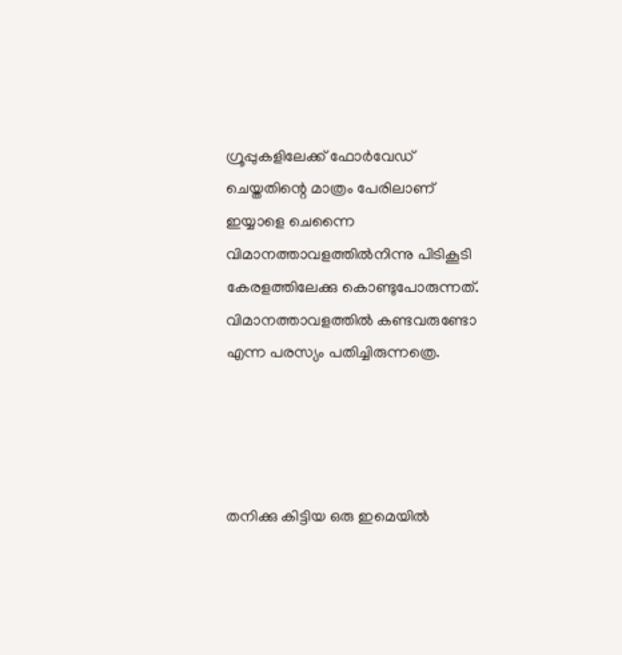ഗ്രൂപ്പുകളിലേക്ക് ഫോര്‍വേഡ് ചെയ്തതിന്റെ മാത്രം പേരിലാണ് ഇയ്യാളെ ചെന്നൈ വിമാനത്താവളത്തില്‍നിന്നു പിടികൂടി കേരളത്തിലേക്കു കൊണ്ടുപോരുന്നത്. വിമാനത്താവളത്തില്‍ കണ്ടവരുണ്ടോ എന്ന പരസ്യം പതിച്ചിരുന്നത്രെ.




തനിക്കു കിട്ടിയ ഒരു ഇമെയില്‍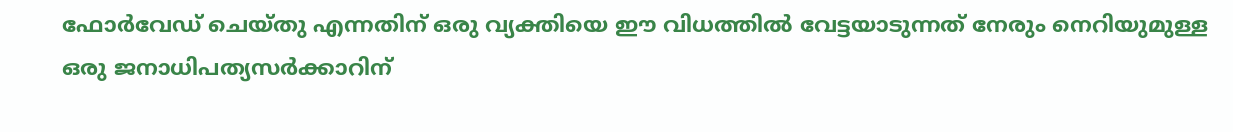ഫോര്‍വേഡ് ചെയ്തു എന്നതിന് ഒരു വ്യക്തിയെ ഈ വിധത്തില്‍ വേട്ടയാടുന്നത് നേരും നെറിയുമുള്ള ഒരു ജനാധിപത്യസര്‍ക്കാറിന്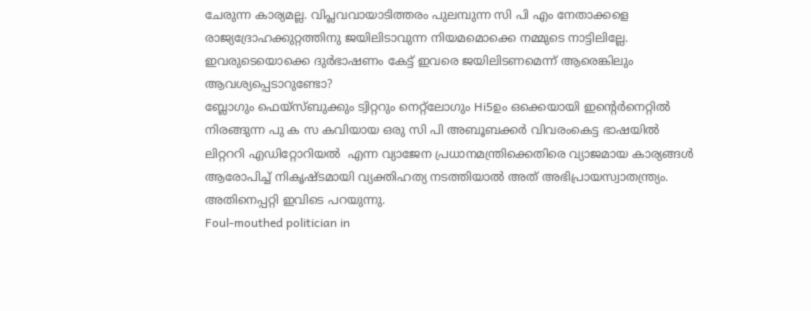ചേരുന്ന കാര്യമല്ല. വിപ്ലവവായാടിത്തരം പുലമ്പുന്ന സി പി എം നേതാക്കളെ രാജ്യദ്രോഹക്കുറ്റത്തിനു ജയിലിടാവുന്ന നിയമമൊക്കെ നമ്മുടെ നാട്ടിലില്ലേ. ഇവരുടെയൊക്കെ ദുര്‍ഭാഷണം കേട്ട് ഇവരെ ജയിലിടണമെന്ന് ആരെങ്കിലും ആവശ്യപ്പെടാറുണ്ടോ?
ബ്ലോഗും ഫെയ്സ്ബുക്കും ട്വിറ്ററും നെറ്റ്ലോഗും Hi5ഉം ഒക്കെയായി ഇന്റെര്‍നെറ്റില്‍ നിരങ്ങുന്ന പു ക സ കവിയായ ഒരു സി പി അബൂബക്കര്‍ വിവരംകെട്ട ഭാഷയില്‍  ലിറ്റററി എഡിറ്റോറിയല്‍  എന്ന വ്യാജേന പ്രധാനമന്ത്രിക്കെതിരെ വ്യാജമായ കാര്യങ്ങള്‍ ആരോപിച്ച് നികൃഷ്ടമായി വ്യക്തിഹത്യ നടത്തിയാല്‍ അത് അഭിപ്രായസ്വാതന്ത്ര്യം. അതിനെപ്പറ്റി ഇവിടെ പറയുന്നു.
Foul-mouthed politician in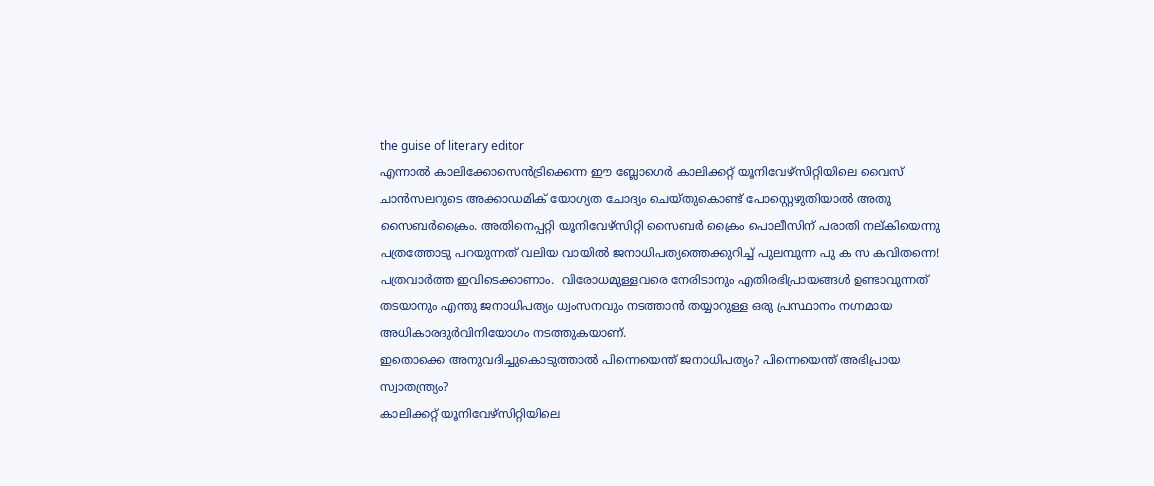the guise of literary editor
എന്നാല്‍ കാലിക്കോസെന്‍ട്രിക്കെന്ന ഈ ബ്ലോഗെര്‍ കാലിക്കറ്റ് യൂനിവേഴ്സിറ്റിയിലെ വൈസ് ചാന്‍സലറുടെ അക്കാഡമിക് യോഗ്യത ചോദ്യം ചെയ്തുകൊണ്ട് പോസ്റ്റെഴുതിയാല്‍ അതു സൈബര്‍ക്രൈം. അതിനെപ്പറ്റി യൂനിവേഴ്സിറ്റി സൈബര്‍ ക്രൈം പൊലീസിന് പരാതി നല്കിയെന്നു പത്രത്തോടു പറയുന്നത് വലിയ വായില്‍ ജനാധിപത്യത്തെക്കുറിച്ച് പുലമ്പുന്ന പു ക സ കവിതന്നെ! പത്രവാര്‍ത്ത ഇവിടെക്കാണാം.  വിരോധമുള്ളവരെ നേരിടാനും എതിരഭിപ്രായങ്ങള്‍ ഉണ്ടാവുന്നത് തടയാനും എന്തു ജനാധിപത്യം ധ്വംസനവും നടത്താന്‍ തയ്യാറുള്ള ഒരു പ്രസ്ഥാനം നഗ്നമായ അധികാരദുര്‍വിനിയോഗം നടത്തുകയാണ്.
ഇതൊക്കെ അനുവദിച്ചുകൊടുത്താല്‍ പിന്നെയെന്ത് ജനാധിപത്യം? പിന്നെയെന്ത് അഭിപ്രായ സ്വാതന്ത്ര്യം?
കാലിക്കറ്റ് യൂനിവേഴ്സിറ്റിയിലെ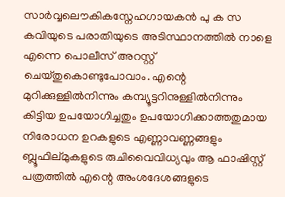സാര്‍വ്വലൌകികസ്നേഹഗായകന്‍ പു ക സ കവിയുടെ പരാതിയുടെ അടിസ്ഥാനത്തില്‍ നാളെ എന്നെ പൊലീസ് അറസ്റ്റ് ചെയ്തുകൊണ്ടുപോവാം. എന്റെ മുറിക്കുള്ളില്‍നിന്നും കമ്പ്യൂട്ടറിനുള്ളില്‍നിന്നും കിട്ടിയ ഉപയോഗിച്ചതും ഉപയോഗിക്കാത്തതുമായ നിരോധന ഉറകളുടെ എണ്ണാവണ്ണങ്ങളും ബ്ലൂഫില്മുകളുടെ രുചിവൈവിധ്യവും ആ ഫാഷിസ്റ്റ് പത്രത്തില്‍ എന്റെ അംശദേശങ്ങളുടെ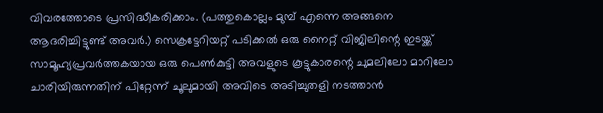വിവരത്തോടെ പ്രസിദ്ധീകരിക്കാം. (പത്തുകൊല്ലം മുമ്പ് എന്നെ അങ്ങനെ ആദരിച്ചിട്ടുണ്ട് അവര്‍.) സെക്രട്ടേറിയറ്റ് പടിക്കല്‍ ഒരു നൈറ്റ് വിജിലിന്റെ ഇടയ്ക്ക് സാമൂഹ്യപ്രവര്‍ത്തകയായ ഒരു പെണ്‍കുട്ടി അവളുടെ കൂട്ടുകാരന്റെ ചുമലിലോ മാറിലോ ചാരിയിരുന്നതിന് പിറ്റേന്ന് ചൂലുമായി അവിടെ അടിച്ചുതളി നടത്താന്‍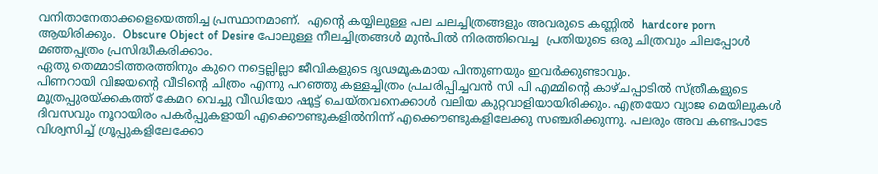വനിതാനേതാക്കളെയെത്തിച്ച പ്രസ്ഥാനമാണ്.  എന്റെ കയ്യിലുള്ള പല ചലച്ചിത്രങ്ങളും അവരുടെ കണ്ണില്‍  hardcore porn ആയിരിക്കും.  Obscure Object of Desire പോലുള്ള നീലച്ചിത്രങ്ങള്‍ മുന്‍പില്‍ നിരത്തിവെച്ച  പ്രതിയുടെ ഒരു ചിത്രവും ചിലപ്പോള്‍ മഞ്ഞപ്പത്രം പ്രസിദ്ധീകരിക്കാം.
ഏതു തെമ്മാടിത്തരത്തിനും കുറെ നട്ടെല്ലില്ലാ ജീവികളുടെ ദൃഢമൂകമായ പിന്തുണയും ഇവര്‍ക്കുണ്ടാവും.
പിണറായി വിജയന്റെ വീടിന്റെ ചിത്രം എന്നു പറഞ്ഞു കള്ളച്ചിത്രം പ്രചരിപ്പിച്ചവന്‍ സി പി എമ്മിന്റെ കാഴ്ചപ്പാടില്‍ സ്ത്രീകളുടെ മൂത്രപ്പുരയ്ക്കകത്ത് കേമറ വെച്ചു വീഡിയോ ഷൂട്ട് ചെയ്തവനെക്കാള്‍ വലിയ കുറ്റവാളിയായിരിക്കും. എത്രയോ വ്യാജ മെയിലുകള്‍ ദിവസവും നൂറായിരം പകര്‍‌പ്പുകളായി എക്കൌണ്ടുകളില്‍നിന്ന് എക്കൌണ്ടുകളിലേക്കു സഞ്ചരിക്കുന്നു. പലരും അവ കണ്ടപാടേ വിശ്വസിച്ച് ഗ്രൂപ്പുകളിലേക്കോ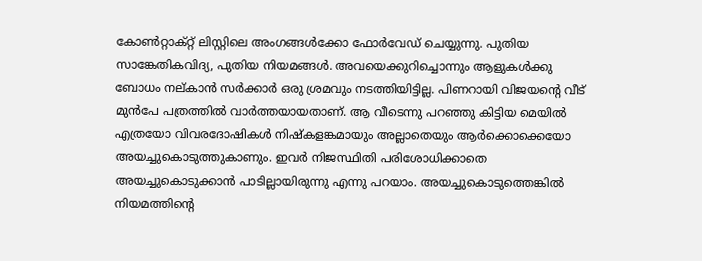കോണ്‍റ്റാക്റ്റ് ലിസ്റ്റിലെ അംഗങ്ങള്‍ക്കോ ഫോര്‍വേഡ് ചെയ്യുന്നു. പുതിയ സാങ്കേതികവിദ്യ, പുതിയ നിയമങ്ങള്‍. അവയെക്കുറിച്ചൊന്നും ആളുകള്‍ക്കു ബോധം നല്കാന്‍ സര്‍ക്കാര്‍ ഒരു ശ്രമവും നടത്തിയിട്ടില്ല. പിണറായി വിജയന്റെ വീട് മുന്‍പേ പത്രത്തില്‍ വാര്‍ത്തയായതാണ്. ആ വീടെന്നു പറഞ്ഞു കിട്ടിയ മെയില്‍ എത്രയോ വിവരദോഷികള്‍ നിഷ്കളങ്കമായും അല്ലാതെയും ആര്‍ക്കൊക്കെയോ അയച്ചുകൊടുത്തുകാണും. ഇവര്‍ നിജസ്ഥിതി പരിശോധിക്കാതെ അയച്ചുകൊടുക്കാന്‍ പാടില്ലായിരുന്നു എന്നു പറയാം. അയച്ചുകൊടുത്തെങ്കില്‍ നിയമത്തിന്റെ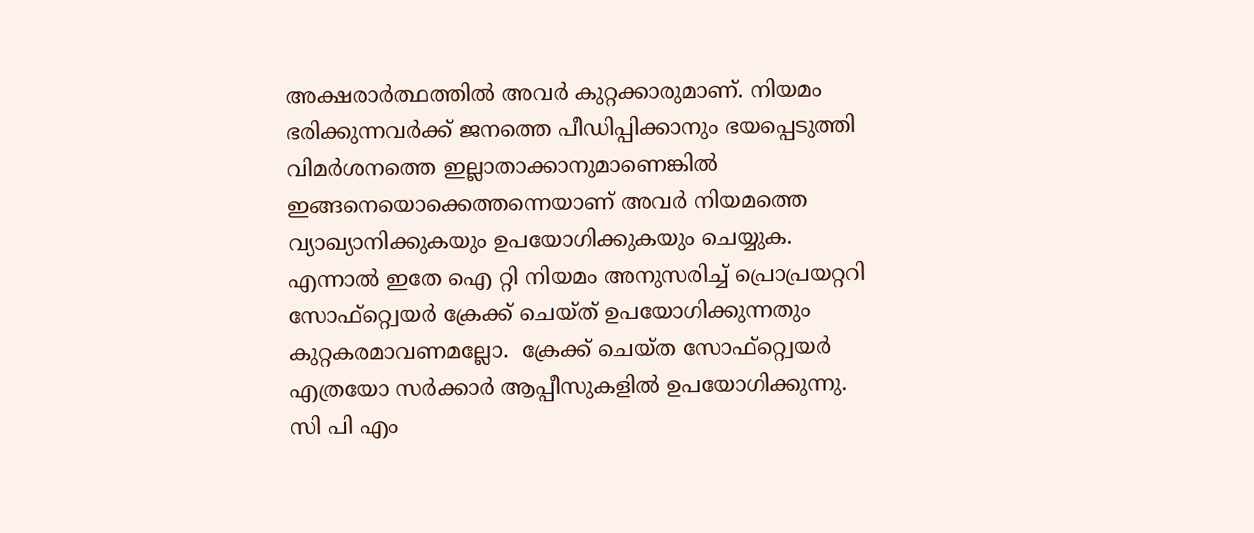അക്ഷരാര്‍ത്ഥത്തില്‍ അവര്‍ കുറ്റക്കാരുമാണ്. നിയമം ഭരിക്കുന്നവര്‍ക്ക് ജനത്തെ പീഡിപ്പിക്കാനും ഭയപ്പെടുത്തി വിമര്‍ശനത്തെ ഇല്ലാതാക്കാനുമാണെങ്കില്‍ ഇങ്ങനെയൊക്കെത്തന്നെയാണ് അവര്‍ നിയമത്തെ വ്യാഖ്യാനിക്കുകയും ഉപയോഗിക്കുകയും ചെയ്യുക.
എന്നാല്‍ ഇതേ ഐ റ്റി നിയമം അനുസരിച്ച് പ്രൊപ്രയറ്ററി സോഫ്റ്റ്വെയര്‍ ക്രേക്ക് ചെയ്ത് ഉപയോഗിക്കുന്നതും കുറ്റകരമാവണമല്ലോ.  ക്രേക്ക് ചെയ്ത സോഫ്റ്റ്വെയര്‍  എത്രയോ സര്‍ക്കാര്‍ ആപ്പീസുകളില്‍ ഉപയോഗിക്കുന്നു. സി പി എം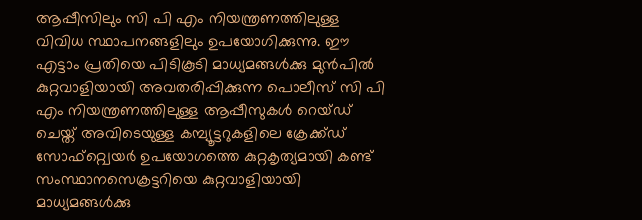ആപ്പീസിലും സി പി എം നിയന്ത്രണത്തിലുള്ള വിവിധ സ്ഥാപനങ്ങളിലും ഉപയോഗിക്കുന്നു. ഈ എട്ടാം പ്രതിയെ പിടികൂടി മാധ്യമങ്ങള്‍ക്കു മുന്‍പില്‍ കുറ്റവാളിയായി അവതരിപ്പിക്കുന്ന പൊലീസ് സി പി എം നിയന്ത്രണത്തിലുള്ള ആപ്പീസുകള്‍ റെയ്ഡ് ചെയ്ത് അവിടെയുള്ള കമ്പ്യൂട്ടറുകളിലെ ക്രേക്ക്ഡ് സോഫ്റ്റ്വെയര്‍ ഉപയോഗത്തെ കുറ്റകൃത്യമായി കണ്ട് സംസ്ഥാനസെക്രട്ടറിയെ കുറ്റവാളിയായി മാധ്യമങ്ങള്‍ക്കു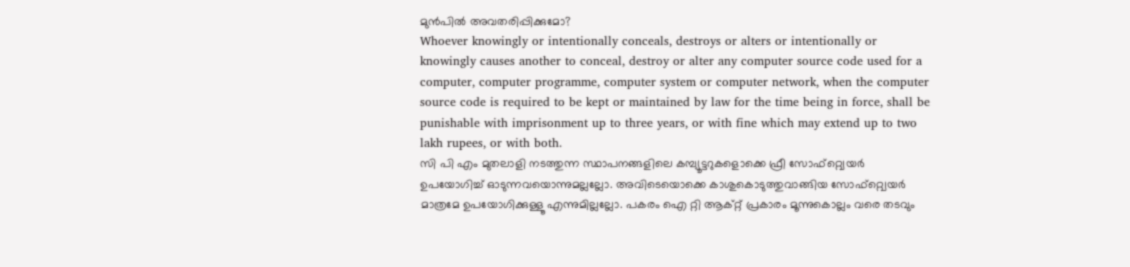മുന്‍പില്‍ അവതരിപ്പിക്കുമോ?
Whoever knowingly or intentionally conceals, destroys or alters or intentionally or knowingly causes another to conceal, destroy or alter any computer source code used for a computer, computer programme, computer system or computer network, when the computer source code is required to be kept or maintained by law for the time being in force, shall be punishable with imprisonment up to three years, or with fine which may extend up to two lakh rupees, or with both.
സി പി എം മുതലാളി നടത്തുന്ന സ്ഥാപനങ്ങളിലെ കമ്പ്യൂട്ടറുകളൊക്കെ ഫ്രീ സോഫ്റ്റ്വെയര്‍ ഉപയോഗിച്ച് ഓടുന്നവയൊന്നുമല്ലല്ലോ. അവിടെയൊക്കെ കാശുകൊടുത്തുവാങ്ങിയ സോഫ്റ്റ്വെയര്‍ മാത്രമേ ഉപയോഗിക്കുള്ളൂ എന്നുമില്ലല്ലോ. പകരം ഐ റ്റി ആക്റ്റ് പ്രകാരം മൂന്നുകൊല്ലം വരെ തടവും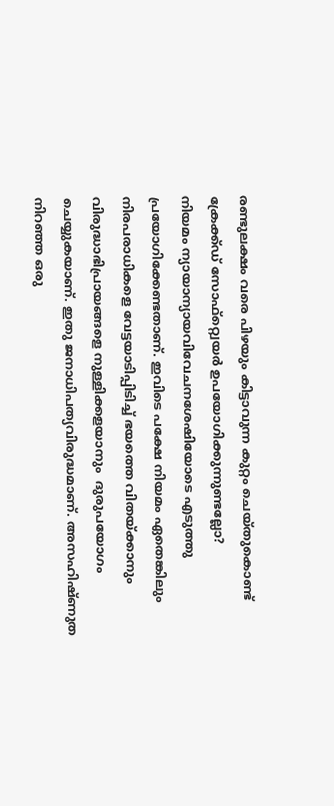രണ്ടുലക്ഷം വരെ പിഴയും കിട്ടാവുന്ന കുറ്റം ചെയ്തുകൊണ്ട് ക്രേക്ക്ഡ് സോഫ്റ്റ്വെയര്‍ ഉപയോഗിക്കുന്നുണ്ടല്ലോ?
നിയമം ന്യായാന്യായവിവേചനശേഷിയോടെ എടുത്തു പ്രയോഗിക്കേണ്ടതാണ്. ഇവിടെ പക്ഷേ നിയമം ഏതെങ്കിലും നിരപരാധികളെ വേട്ടയാടിപ്പിടിച്ച് ഭയത്തെ വിതയ്ക്കാനും വിരുദ്ധാഭിപ്രായങ്ങളെ നുള്ളിക്കളയാനും  ദുരുപയോഗം ചെയ്യുകയാണ്. ഇതു ജനാധിപത്യവിരുദ്ധമാണ്. അസഹിഷ്ണുത നിറഞ്ഞ ഒരു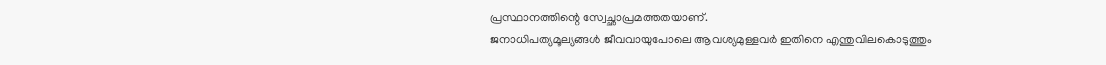പ്രസ്ഥാനത്തിന്റെ സ്വേച്ഛാപ്രമത്തതയാണ്.
ജനാധിപത്യമൂല്യങ്ങള്‍ ജീവവായുപോലെ ആവശ്യമുള്ളവര്‍ ഇതിനെ എന്തുവിലകൊടുത്തും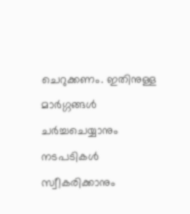ചെറുക്കണം. ഇതിനുള്ള മാര്‍ഗ്ഗങ്ങള്‍ ചര്‍ച്ചചെയ്യാനും നടപടികള്‍ സ്വീകരിക്കാനും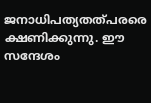ജനാധിപത്യതത്പരരെ ക്ഷണിക്കുന്നു. ഈ സന്ദേശം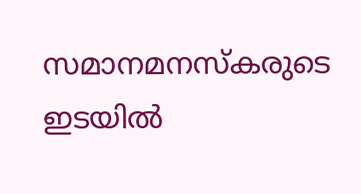സമാനമനസ്കരുടെ ഇടയില്‍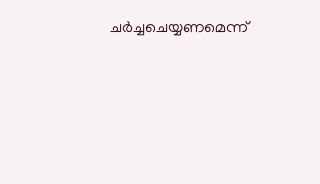ചര്‍ച്ചചെയ്യണമെന്ന്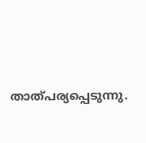താത്പര്യപ്പെടുന്നു.